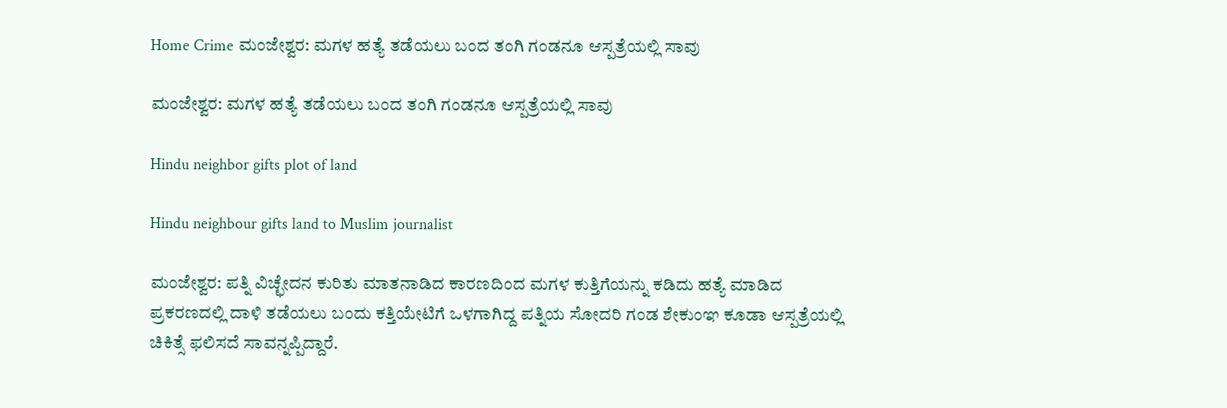Home Crime ಮಂಜೇಶ್ವರ: ಮಗಳ ಹತ್ಯೆ ತಡೆಯಲು ಬಂದ ತಂಗಿ ಗಂಡನೂ ಆಸ್ಪತ್ರೆಯಲ್ಲಿ ಸಾವು

ಮಂಜೇಶ್ವರ: ಮಗಳ ಹತ್ಯೆ ತಡೆಯಲು ಬಂದ ತಂಗಿ ಗಂಡನೂ ಆಸ್ಪತ್ರೆಯಲ್ಲಿ ಸಾವು

Hindu neighbor gifts plot of land

Hindu neighbour gifts land to Muslim journalist

ಮಂಜೇಶ್ವರ: ಪತ್ನಿ ವಿಚ್ಛೇದನ ಕುರಿತು ಮಾತನಾಡಿದ ಕಾರಣದಿಂದ ಮಗಳ ಕುತ್ತಿಗೆಯನ್ನು ಕಡಿದು ಹತ್ಯೆ ಮಾಡಿದ ಪ್ರಕರಣದಲ್ಲಿ ದಾಳಿ ತಡೆಯಲು ಬಂದು ಕತ್ತಿಯೇಟಿಗೆ ಒಳಗಾಗಿದ್ದ ಪತ್ನಿಯ ಸೋದರಿ ಗಂಡ ಶೇಕುಂಞ ಕೂಡಾ ಆಸ್ಪತ್ರೆಯಲ್ಲಿ ಚಿಕಿತ್ಸೆ ಫಲಿಸದೆ ಸಾವನ್ನಪ್ಪಿದ್ದಾರೆ.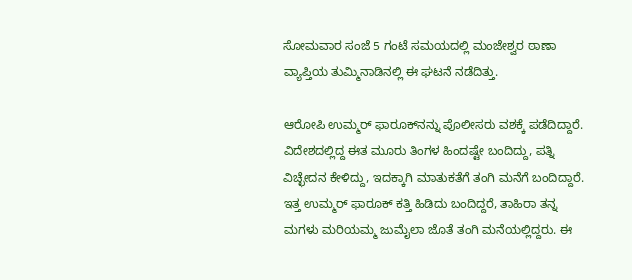ಸೋಮವಾರ ಸಂಜೆ 5 ಗಂಟೆ ಸಮಯದಲ್ಲಿ ಮಂಜೇಶ್ವರ ಠಾಣಾ ವ್ಯಾಪ್ತಿಯ ತುಮ್ಮಿನಾಡಿನಲ್ಲಿ ಈ ಘಟನೆ ನಡೆದಿತ್ತು.

ಆರೋಪಿ ಉಮ್ಮರ್‌ ಫಾರೂಕ್‌ನನ್ನು ಪೊಲೀಸರು ವಶಕ್ಕೆ ಪಡೆದಿದ್ದಾರೆ. ವಿದೇಶದಲ್ಲಿದ್ದ ಈತ ಮೂರು ತಿಂಗಳ ಹಿಂದಷ್ಟೇ ಬಂದಿದ್ದು, ಪತ್ನಿ ವಿಚ್ಛೇದನ ಕೇಳಿದ್ದು, ಇದಕ್ಕಾಗಿ ಮಾತುಕತೆಗೆ ತಂಗಿ ಮನೆಗೆ ಬಂದಿದ್ದಾರೆ. ಇತ್ತ ಉಮ್ಮರ್‌ ಫಾರೂಕ್‌ ಕತ್ತಿ ಹಿಡಿದು ಬಂದಿದ್ದರೆ, ತಾಹಿರಾ ತನ್ನ ಮಗಳು ಮರಿಯಮ್ಮ ಜುಮೈಲಾ ಜೊತೆ ತಂಗಿ ಮನೆಯಲ್ಲಿದ್ದರು. ಈ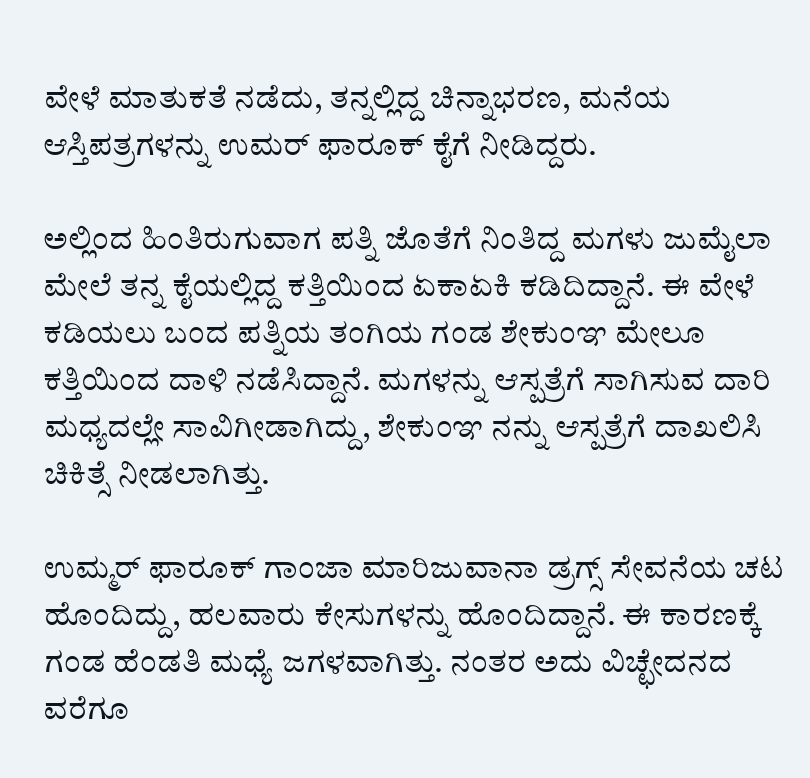ವೇಳೆ ಮಾತುಕತೆ ನಡೆದು, ತನ್ನಲ್ಲಿದ್ದ ಚಿನ್ನಾಭರಣ, ಮನೆಯ ಆಸ್ತಿಪತ್ರಗಳನ್ನು ಉಮರ್‌ ಫಾರೂಕ್‌ ಕೈಗೆ ನೀಡಿದ್ದರು.

ಅಲ್ಲಿಂದ ಹಿಂತಿರುಗುವಾಗ ಪತ್ನಿ ಜೊತೆಗೆ ನಿಂತಿದ್ದ ಮಗಳು ಜುಮೈಲಾ ಮೇಲೆ ತನ್ನ ಕೈಯಲ್ಲಿದ್ದ ಕತ್ತಿಯಿಂದ ಏಕಾಏಕಿ ಕಡಿದಿದ್ದಾನೆ. ಈ ವೇಳೆ ಕಡಿಯಲು ಬಂದ ಪತ್ನಿಯ ತಂಗಿಯ ಗಂಡ ಶೇಕುಂಞ ಮೇಲೂ ಕತ್ತಿಯಿಂದ ದಾಳಿ ನಡೆಸಿದ್ದಾನೆ. ಮಗಳನ್ನು ಆಸ್ಪತ್ರೆಗೆ ಸಾಗಿಸುವ ದಾರಿ ಮಧ್ಯದಲ್ಲೇ ಸಾವಿಗೀಡಾಗಿದ್ದು, ಶೇಕುಂಞ ನನ್ನು ಆಸ್ಪತ್ರೆಗೆ ದಾಖಲಿಸಿ ಚಿಕಿತ್ಸೆ ನೀಡಲಾಗಿತ್ತು.

ಉಮ್ಮರ್‌ ಫಾರೂಕ್‌ ಗಾಂಜಾ ಮಾರಿಜುವಾನಾ ಡ್ರಗ್ಸ್‌ ಸೇವನೆಯ ಚಟ ಹೊಂದಿದ್ದು, ಹಲವಾರು ಕೇಸುಗಳನ್ನು ಹೊಂದಿದ್ದಾನೆ. ಈ ಕಾರಣಕ್ಕೆ ಗಂಡ ಹೆಂಡತಿ ಮಧ್ಯೆ ಜಗಳವಾಗಿತ್ತು. ನಂತರ ಅದು ವಿಚ್ಛೇದನದ ವರೆಗೂ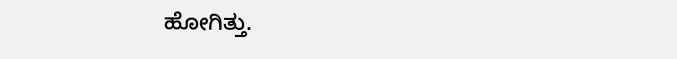ಹೋಗಿತ್ತು.